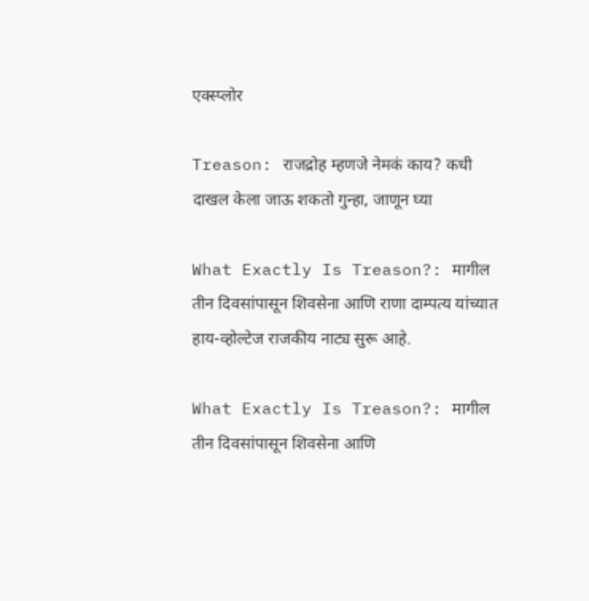एक्स्प्लोर

Treason: राजद्रोह म्हणजे नेमकं काय? कधी दाखल केला जाऊ शकतो गुन्हा, जाणून घ्या

What Exactly Is Treason?: मागील तीन दिवसांपासून शिवसेना आणि राणा दाम्पत्य यांच्यात हाय-व्होल्टेज राजकीय नाट्य सुरू आहे.

What Exactly Is Treason?: मागील तीन दिवसांपासून शिवसेना आणि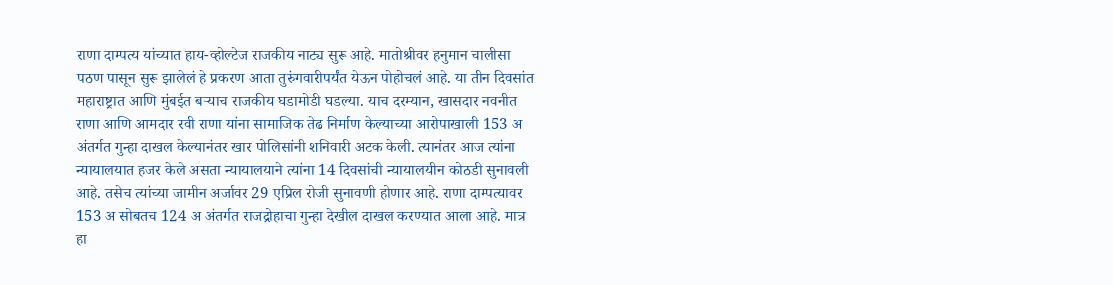राणा दाम्पत्य यांच्यात हाय-व्होल्टेज राजकीय नाट्य सुरू आहे. मातोश्रीवर हनुमान चालीसा पठण पासून सुरू झालेलं हे प्रकरण आता तुरुंगवारीपर्यंत येऊन पोहोचलं आहे. या तीन दिवसांत महाराष्ट्रात आणि मुंबईत बऱ्याच राजकीय घडामोडी घडल्या. याच दरम्यान, खासदार नवनीत राणा आणि आमदार रवी राणा यांना सामाजिक तेढ निर्माण केल्याच्या आरोपाखाली 153 अ अंतर्गत गुन्हा दाखल केल्यानंतर खार पोलिसांनी शनिवारी अटक केली. त्यानंतर आज त्यांना न्यायालयात हजर केले असता न्यायालयाने त्यांना 14 दिवसांची न्यायालयीन कोठडी सुनावली आहे. तसेच त्यांच्या जामीन अर्जावर 29 एप्रिल रोजी सुनावणी होणार आहे. राणा दाम्पत्यावर 153 अ सोबतच 124 अ अंतर्गत राजद्रोहाचा गुन्हा देखील दाखल करण्यात आला आहे. मात्र हा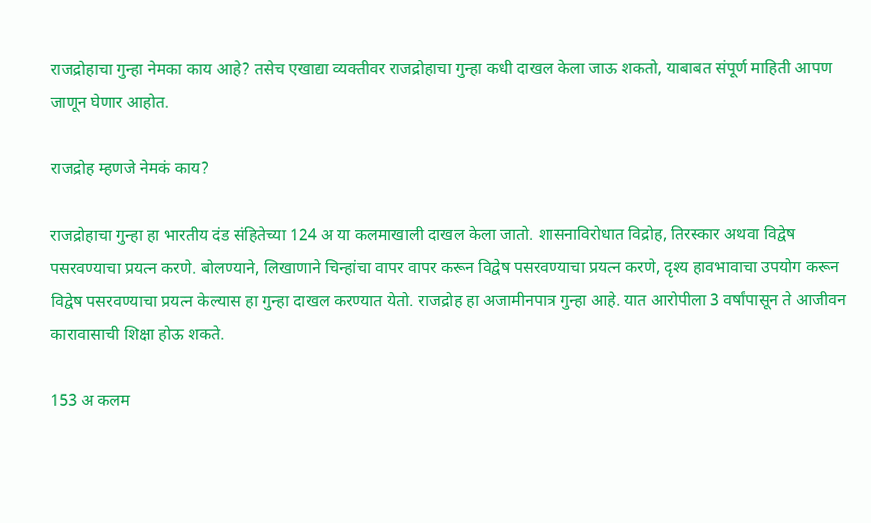राजद्रोहाचा गुन्हा नेमका काय आहे? तसेच एखाद्या व्यक्तीवर राजद्रोहाचा गुन्हा कधी दाखल केला जाऊ शकतो, याबाबत संपूर्ण माहिती आपण जाणून घेणार आहोत.

राजद्रोह म्हणजे नेमकं काय?

राजद्रोहाचा गुन्हा हा भारतीय दंड संहितेच्या 124 अ या कलमाखाली दाखल केला जातो. शासनाविरोधात विद्रोह, तिरस्कार अथवा विद्वेष पसरवण्याचा प्रयत्न करणे. बोलण्याने, लिखाणाने चिन्हांचा वापर वापर करून विद्वेष पसरवण्याचा प्रयत्न करणे, दृश्य हावभावाचा उपयोग करून विद्वेष पसरवण्याचा प्रयत्न केल्यास हा गुन्हा दाखल करण्यात येतो. राजद्रोह हा अजामीनपात्र गुन्हा आहे. यात आरोपीला 3 वर्षांपासून ते आजीवन कारावासाची शिक्षा होऊ शकते.

153 अ कलम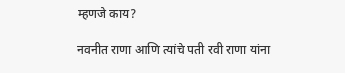म्हणजे काय?

नवनीत राणा आणि त्यांचे पती रवी राणा यांना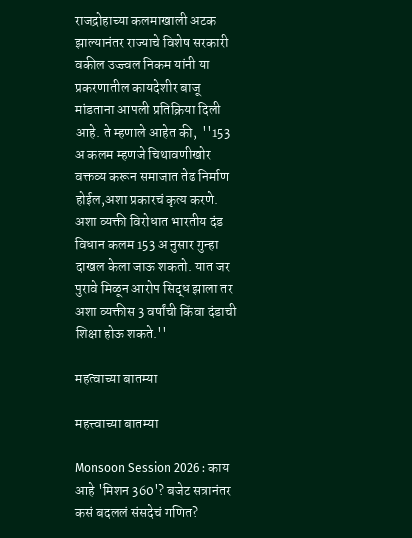राजद्रोहाच्या कलमाखाली अटक झाल्यानंतर राज्याचे विशेष सरकारी वकील उज्ज्वल निकम यांनी या प्रकरणातील कायदेशीर बाजू मांडताना आपली प्रतिक्रिया दिली आहे. ते म्हणाले आहेत की,  ''153 अ कलम म्हणजे चिथावणीखोर वक्तव्य करून समाजात तेढ निर्माण होईल,अशा प्रकारचं कृत्य करणे. अशा व्यक्ती विरोधात भारतीय दंड विधान कलम 153 अ नुसार गुन्हा दाखल केला जाऊ शकतो. यात जर पुरावे मिळून आरोप सिद्ध झाला तर अशा व्यक्तीस 3 वर्षांची किंवा दंडाची शिक्षा होऊ शकते.''

महत्वाच्या बातम्या

महत्त्वाच्या बातम्या

Monsoon Session 2026 : काय आहे 'मिशन 360'? बजेट सत्रानंतर कसं बदललं संसदेचं गणित?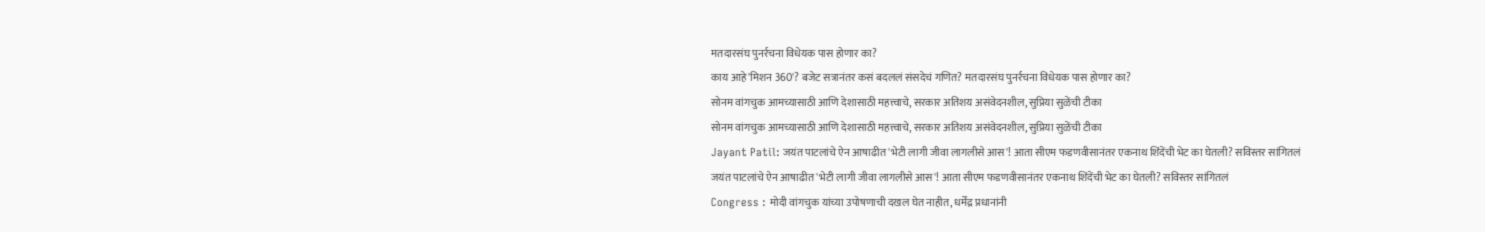मतदारसंघ पुनर्रचना विधेयक पास होणार का?
काय आहे 'मिशन 360'? बजेट सत्रानंतर कसं बदललं संसदेचं गणित? मतदारसंघ पुनर्रचना विधेयक पास होणार का?
सोनम वांगचुक आमच्यासाठी आणि देशासाठी महत्त्वाचे, सरकार अतिशय असंवेदनशील, सुप्रिया सुळेंची टीका
सोनम वांगचुक आमच्यासाठी आणि देशासाठी महत्त्वाचे, सरकार अतिशय असंवेदनशील, सुप्रिया सुळेंची टीका
Jayant Patil: जयंत पाटलांचे ऐन आषाढीत 'भेटी लागी जीवा लागलीसे आस'! आता सीएम फडणवीसानंतर एकनाथ शिंदेंची भेट का घेतली? सविस्तर सांगितलं
जयंत पाटलांचे ऐन आषाढीत 'भेटी लागी जीवा लागलीसे आस'! आता सीएम फडणवीसानंतर एकनाथ शिंदेंची भेट का घेतली? सविस्तर सांगितलं
Congress : मोदी वांगचुक यांच्या उपोषणाची दखल घेत नाहीत, धर्मेंद्र प्रधानांनी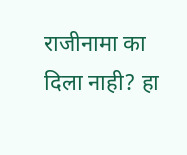राजीनामा का दिला नाही? हा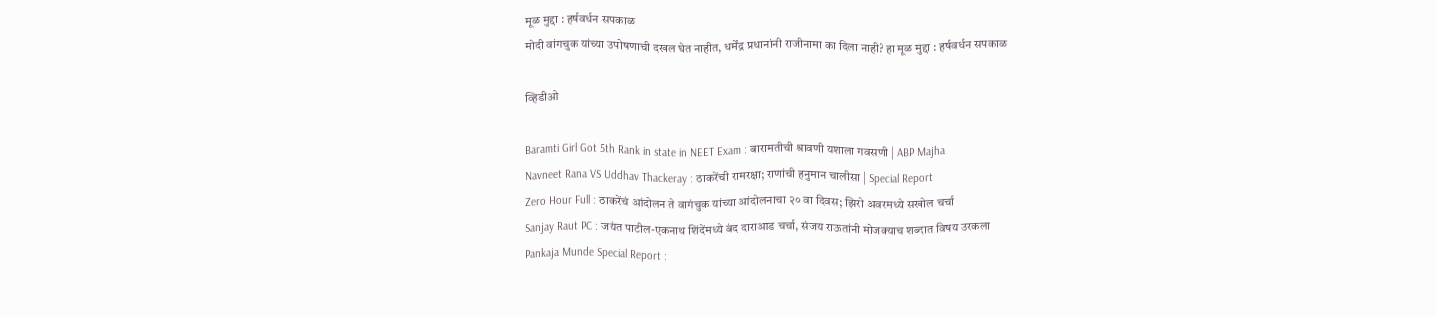मूळ मुद्दा : हर्षवर्धन सपकाळ
मोदी वांगचुक यांच्या उपोषणाची दखल घेत नाहीत, धर्मेंद्र प्रधानांनी राजीनामा का दिला नाही? हा मूळ मुद्दा : हर्षवर्धन सपकाळ

व्हिडीओ

Baramti Girl Got 5th Rank in state in NEET Exam : बारामतीची श्रावणी यशाला गवसणी | ABP Majha
Navneet Rana VS Uddhav Thackeray : ठाकरेंची रामरक्षा; राणांची हनुमान चालीसा | Special Report
Zero Hour Full : ठाकरेंचं आंदोलन ते वागंचुक यांच्या आंदोलनाचा २० वा दिवस; झिरो अवरमध्ये सखोल चर्चा
Sanjay Raut PC : जयंत पाटील-एकनाथ शिंदेंमध्ये बंद दाराआड चर्चा, संजय राऊतांनी मोजक्याच शब्दात विषय उरकला
Pankaja Munde Special Report :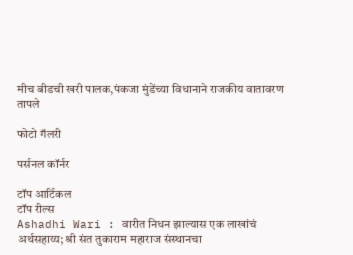मीच बीडची खरी पालक,पंकजा मुंडेंच्या विधानाने राजकीय वातावरण तापले

फोटो गॅलरी

पर्सनल कॉर्नर

टॉप आर्टिकल
टॉप रील्स
Ashadhi Wari : वारीत निधन झाल्यास एक लाखांचं अर्थसहाय्य; श्री संत तुकाराम महाराज संस्थानचा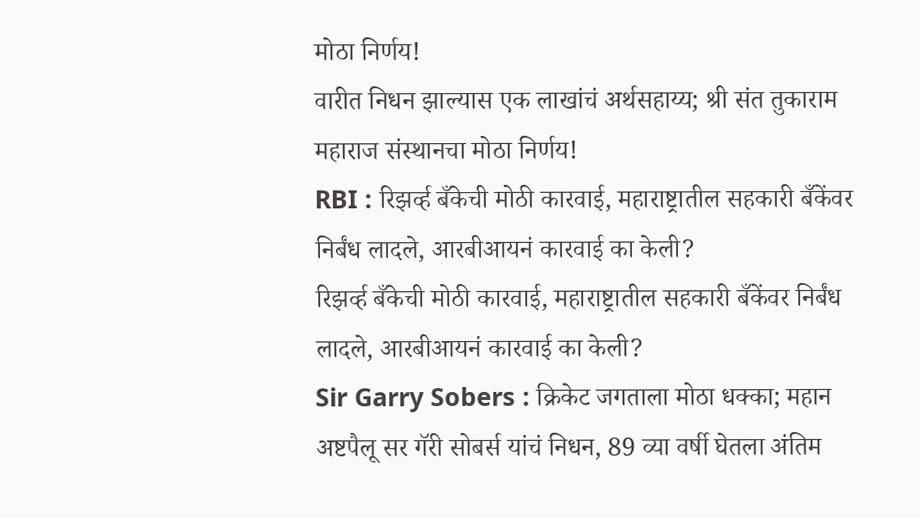मोठा निर्णय!
वारीत निधन झाल्यास एक लाखांचं अर्थसहाय्य; श्री संत तुकाराम महाराज संस्थानचा मोठा निर्णय!
RBI : रिझर्व्ह बँकेची मोठी कारवाई, महाराष्ट्रातील सहकारी बँकेंवर निर्बंध लादले, आरबीआयनं कारवाई का केली?
रिझर्व्ह बँकेची मोठी कारवाई, महाराष्ट्रातील सहकारी बँकेंवर निर्बंध लादले, आरबीआयनं कारवाई का केली?
Sir Garry Sobers : क्रिकेट जगताला मोठा धक्का; महान अष्टपैलू सर गॅरी सोबर्स यांचं निधन, 89 व्या वर्षी घेतला अंतिम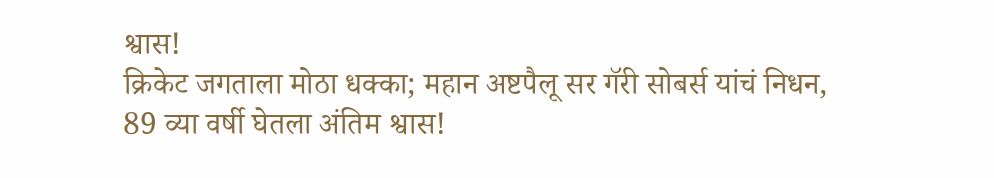श्वास!
क्रिकेट जगताला मोठा धक्का; महान अष्टपैलू सर गॅरी सोबर्स यांचं निधन, 89 व्या वर्षी घेतला अंतिम श्वास!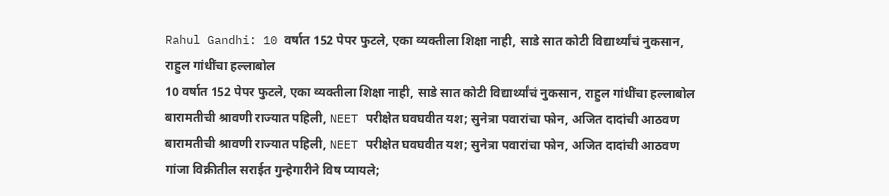Rahul Gandhi: 10 वर्षात 152 पेपर फुटले, एका व्यक्तीला शिक्षा नाही, साडे सात कोटी विद्यार्थ्यांचं नुकसान, राहुल गांधींचा हल्लाबोल
10 वर्षात 152 पेपर फुटले, एका व्यक्तीला शिक्षा नाही, साडे सात कोटी विद्यार्थ्यांचं नुकसान, राहुल गांधींचा हल्लाबोल
बारामतीची श्रावणी राज्यात पहिली, NEET परीक्षेत घवघवीत यश; सुनेत्रा पवारांचा फोन, अजित दादांची आठवण
बारामतीची श्रावणी राज्यात पहिली, NEET परीक्षेत घवघवीत यश; सुनेत्रा पवारांचा फोन, अजित दादांची आठवण
गांजा विक्रीतील सराईत गुन्हेगारीने विष प्यायले;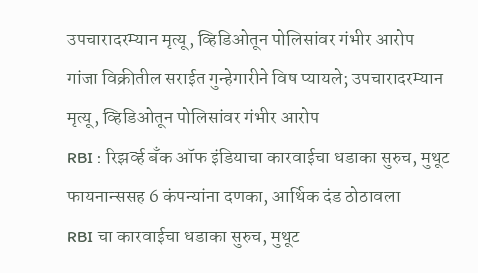उपचारादरम्यान मृत्यू, व्हिडिओतून पोलिसांवर गंभीर आरोप
गांजा विक्रीतील सराईत गुन्हेगारीने विष प्यायले; उपचारादरम्यान मृत्यू, व्हिडिओतून पोलिसांवर गंभीर आरोप
RBI : रिझर्व्ह बँक ऑफ इंडियाचा कारवाईचा धडाका सुरुच, मुथूट फायनान्ससह 6 कंपन्यांना दणका, आर्थिक दंड ठोठावला
RBI चा कारवाईचा धडाका सुरुच, मुथूट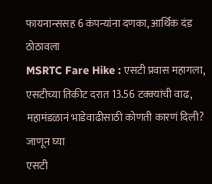फायनान्ससह 6 कंपन्यांना दणका, आर्थिक दंड ठोठावला
MSRTC Fare Hike : एसटी प्रवास महागला, एसटीच्या तिकीट दरात 13.56 टक्क्यांची वाढ, महामंडळानं भाडेवाढीसाठी कोणती कारणं दिली? जाणून घ्या
एसटी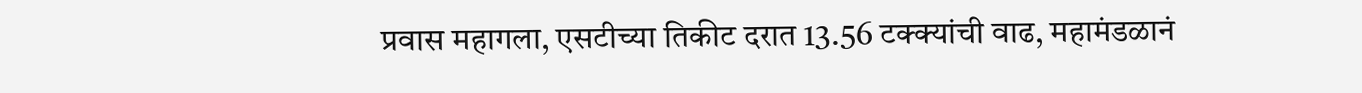प्रवास महागला, एसटीच्या तिकीट दरात 13.56 टक्क्यांची वाढ, महामंडळानं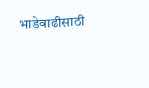भाडेवाढीसाठी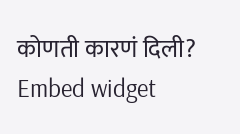कोणती कारणं दिली?
Embed widget